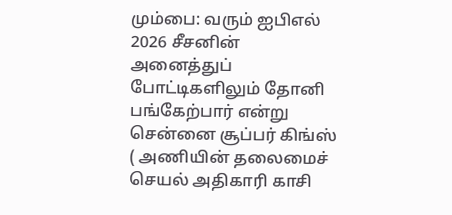மும்பை: வரும் ஐபிஎல் 2026 சீசனின் அனைத்துப் போட்டிகளிலும் தோனி பங்கேற்பார் என்று சென்னை சூப்பர் கிங்ஸ் ( அணியின் தலைமைச் செயல் அதிகாரி காசி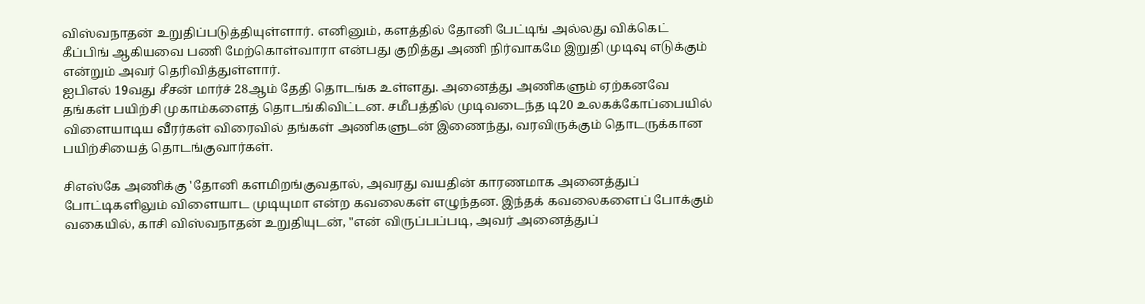விஸ்வநாதன் உறுதிப்படுத்தியுள்ளார். எனினும், களத்தில் தோனி பேட்டிங் அல்லது விக்கெட் கீப்பிங் ஆகியவை பணி மேற்கொள்வாரா என்பது குறித்து அணி நிர்வாகமே இறுதி முடிவு எடுக்கும் என்றும் அவர் தெரிவித்துள்ளார்.
ஐபிஎல் 19வது சீசன் மார்ச் 28ஆம் தேதி தொடங்க உள்ளது. அனைத்து அணிகளும் ஏற்கனவே தங்கள் பயிற்சி முகாம்களைத் தொடங்கிவிட்டன. சமீபத்தில் முடிவடைந்த டி20 உலகக்கோப்பையில் விளையாடிய வீரர்கள் விரைவில் தங்கள் அணிகளுடன் இணைந்து, வரவிருக்கும் தொடருக்கான பயிற்சியைத் தொடங்குவார்கள்.

சிஎஸ்கே அணிக்கு 'தோனி களமிறங்குவதால், அவரது வயதின் காரணமாக அனைத்துப் போட்டிகளிலும் விளையாட முடியுமா என்ற கவலைகள் எழுந்தன. இந்தக் கவலைகளைப் போக்கும் வகையில், காசி விஸ்வநாதன் உறுதியுடன், "என் விருப்பப்படி, அவர் அனைத்துப்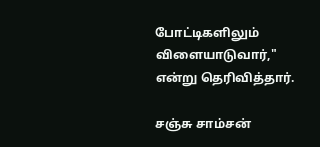போட்டிகளிலும் விளையாடுவார்," என்று தெரிவித்தார்.

சஞ்சு சாம்சன்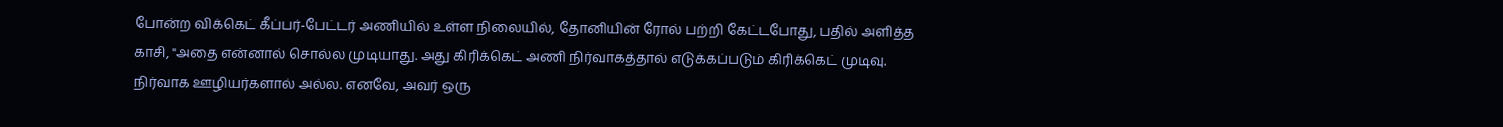போன்ற விக்கெட் கீப்பர்-பேட்டர் அணியில் உள்ள நிலையில், தோனியின் ரோல் பற்றி கேட்டபோது, பதில் அளித்த காசி, "அதை என்னால் சொல்ல முடியாது. அது கிரிக்கெட் அணி நிர்வாகத்தால் எடுக்கப்படும் கிரிக்கெட் முடிவு. நிர்வாக ஊழியர்களால் அல்ல. எனவே, அவர் ஒரு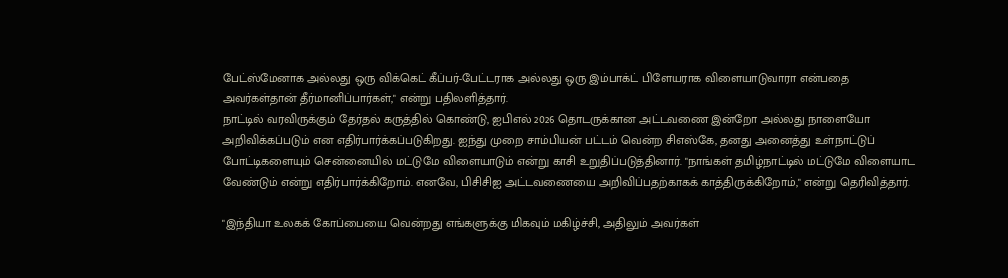பேட்ஸ்மேனாக அல்லது ஒரு விக்கெட் கீப்பர்-பேட்டராக அல்லது ஒரு இம்பாக்ட் பிளேயராக விளையாடுவாரா என்பதை அவர்கள்தான் தீர்மானிப்பார்கள்," என்று பதிலளித்தார்.
நாட்டில் வரவிருக்கும் தேர்தல் கருத்தில் கொண்டு, ஐபிஎல் 2026 தொடருக்கான அட்டவணை இன்றோ அல்லது நாளையோ அறிவிக்கப்படும் என எதிர்பார்க்கப்படுகிறது. ஐந்து முறை சாம்பியன் பட்டம் வென்ற சிஎஸ்கே, தனது அனைத்து உள்நாட்டுப் போட்டிகளையும் சென்னையில் மட்டுமே விளையாடும் என்று காசி உறுதிப்படுத்தினார். "நாங்கள் தமிழ்நாட்டில் மட்டுமே விளையாட வேண்டும் என்று எதிர்பார்க்கிறோம். எனவே, பிசிசிஐ அட்டவணையை அறிவிப்பதற்காகக் காத்திருக்கிறோம்," என்று தெரிவித்தார்.

"இந்தியா உலகக் கோப்பையை வென்றது எங்களுக்கு மிகவும் மகிழ்ச்சி, அதிலும் அவர்கள்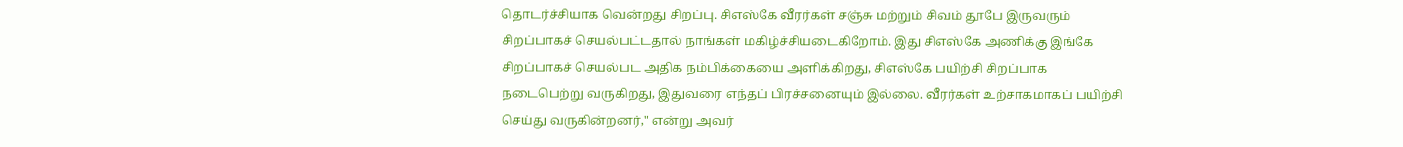தொடர்ச்சியாக வென்றது சிறப்பு. சிஎஸ்கே வீரர்கள் சஞ்சு மற்றும் சிவம் தூபே இருவரும் சிறப்பாகச் செயல்பட்டதால் நாங்கள் மகிழ்ச்சியடைகிறோம். இது சிஎஸ்கே அணிக்கு இங்கே சிறப்பாகச் செயல்பட அதிக நம்பிக்கையை அளிக்கிறது, சிஎஸ்கே பயிற்சி சிறப்பாக நடைபெற்று வருகிறது, இதுவரை எந்தப் பிரச்சனையும் இல்லை. வீரர்கள் உற்சாகமாகப் பயிற்சி செய்து வருகின்றனர்," என்று அவர்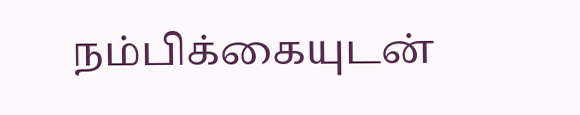நம்பிக்கையுடன்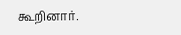கூறினார்.